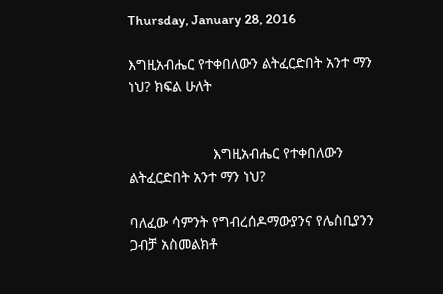Thursday, January 28, 2016

እግዚአብሔር የተቀበለውን ልትፈርድበት አንተ ማን ነህ? ክፍል ሁለት


                     እግዚአብሔር የተቀበለውን ልትፈርድበት አንተ ማን ነህ?

ባለፈው ሳምንት የግብረሰዶማውያንና የሌስቢያንን ጋብቻ አስመልክቶ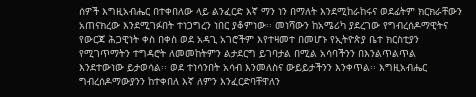ሰዎች እግዚአብሔር በተቀበለው ላይ ልንፈርድ እኛ ማን ነን በማለት እንደሚከራከሩና ወደፊትም ክርክራቸውን አጠናክረው እንደሚገፉበት ተነጋግረን ነበር ያቆምነው፡፡ መነሻውን ከአሜሪካ ያደረገው የግብረሰዶማዊትና የውርጃ ሕጋዊነት ቀስ በቀስ ወደ አዳጊ አገሮችም እየተዛመተ በመሆኑ የኢትዮጵያ ቤተ ክርስቲያን የሚገጥማትን ተግዳሮት ለመመከትምን ልታደርግ ይገባታል በሚል አሳባችንን በእንልጥልጥል እንደተውነው ይታወሳል፡፡ ወደ ተነሳንበት አሳብ እንመለስና ውይይታችንን እንቀጥል፡፡ እግዚአብሔር ግብረሰዶማውያንን ከተቀበለ እኛ ለምን እንፈርድባቸዋለን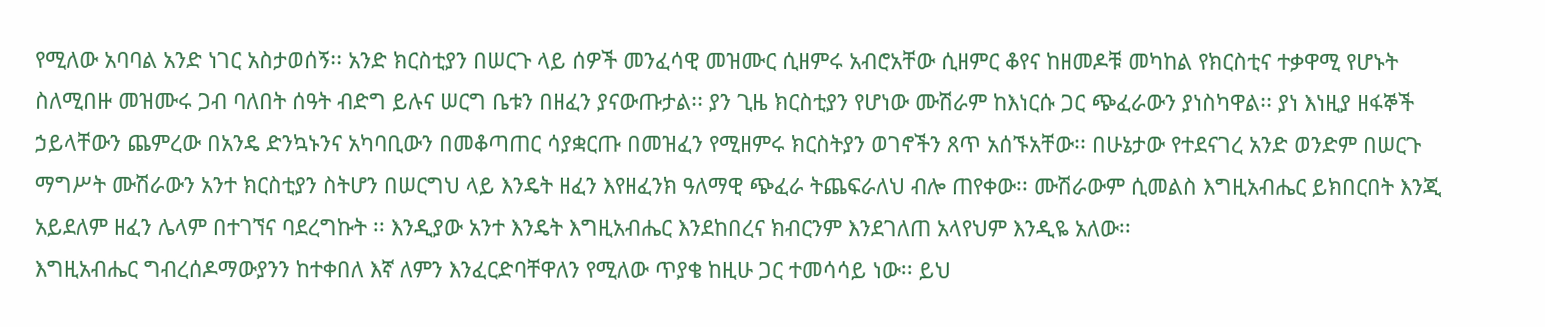የሚለው አባባል አንድ ነገር አስታወሰኝ፡፡ አንድ ክርስቲያን በሠርጉ ላይ ሰዎች መንፈሳዊ መዝሙር ሲዘምሩ አብሮአቸው ሲዘምር ቆየና ከዘመዶቹ መካከል የክርስቲና ተቃዋሚ የሆኑት ስለሚበዙ መዝሙሩ ጋብ ባለበት ሰዓት ብድግ ይሉና ሠርግ ቤቱን በዘፈን ያናውጡታል፡፡ ያን ጊዜ ክርስቲያን የሆነው ሙሽራም ከእነርሱ ጋር ጭፈራውን ያነስካዋል፡፡ ያነ እነዚያ ዘፋኞች ኃይላቸውን ጨምረው በአንዴ ድንኳኑንና አካባቢውን በመቆጣጠር ሳያቋርጡ በመዝፈን የሚዘምሩ ክርስትያን ወገኖችን ጸጥ አሰኙአቸው፡፡ በሁኔታው የተደናገረ አንድ ወንድም በሠርጉ ማግሥት ሙሽራውን አንተ ክርስቲያን ስትሆን በሠርግህ ላይ እንዴት ዘፈን እየዘፈንክ ዓለማዊ ጭፈራ ትጨፍራለህ ብሎ ጠየቀው፡፡ ሙሽራውም ሲመልስ እግዚአብሔር ይክበርበት እንጂ አይደለም ዘፈን ሌላም በተገኘና ባደረግኩት ፡፡ እንዲያው አንተ እንዴት እግዚአብሔር እንደከበረና ክብርንም እንደገለጠ አላየህም እንዲዬ አለው፡፡
እግዚአብሔር ግብረሰዶማውያንን ከተቀበለ እኛ ለምን እንፈርድባቸዋለን የሚለው ጥያቄ ከዚሁ ጋር ተመሳሳይ ነው፡፡ ይህ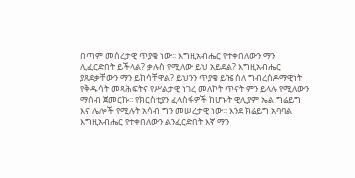በጣም መሰረታዊ ጥያቄ ነው፡፡ እግዚአብሔር የተቀበለውን ማን ሊፈርድበት ይችላል? ቃሉስ የሚለው ይህ አይደል? እግዚአብሔር ያጸደቃቸውን ማን ይከሳቸዋል? ይህንን ጥያቄ ይዤ ስለ ግብረሰዶማዊነት የቅዱሳት መጻሕፍትና የሥልታዊ ነገረ መለኮት ጥናት ምን ይላሉ የሚለውን ማሰብ ጀመርኩ፡፡ የክርስቲያን ፈላስፋዎች ከሆኑት ዊሊያም ኤል ግሬይግ እና ሌሎች የሚሉት አሳብ ግን መሠረታዊ ነው፡፡ እንደ ክሬይግ አባባል እግዚአብሔር የተቀበለውን ልንፈርድበት እኛ ማን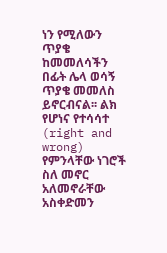ነን የሚለውን ጥያቄ ከመመለሳችን በፊት ሌላ ወሳኝ ጥያቄ መመለስ ይኖርብናል፡፡ ልክ የሆነና የተሳሳተ (right and wrong) የምንላቸው ነገሮች ስለ መኖር አለመኖራቸው አስቀድመን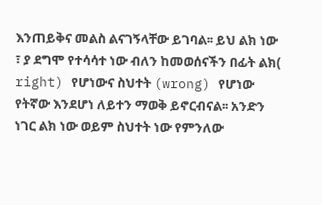እንጠይቅና መልስ ልናገኝላቸው ይገባል፡፡ ይህ ልክ ነው ፣ ያ ደግሞ የተሳሳተ ነው ብለን ከመወሰናችን በፊት ልክ( right) የሆነውና ስህተት (wrong) የሆነው የትኛው እንደሆነ ለይተን ማወቅ ይኖርብናል፡፡ አንድን ነገር ልክ ነው ወይም ስህተት ነው የምንለው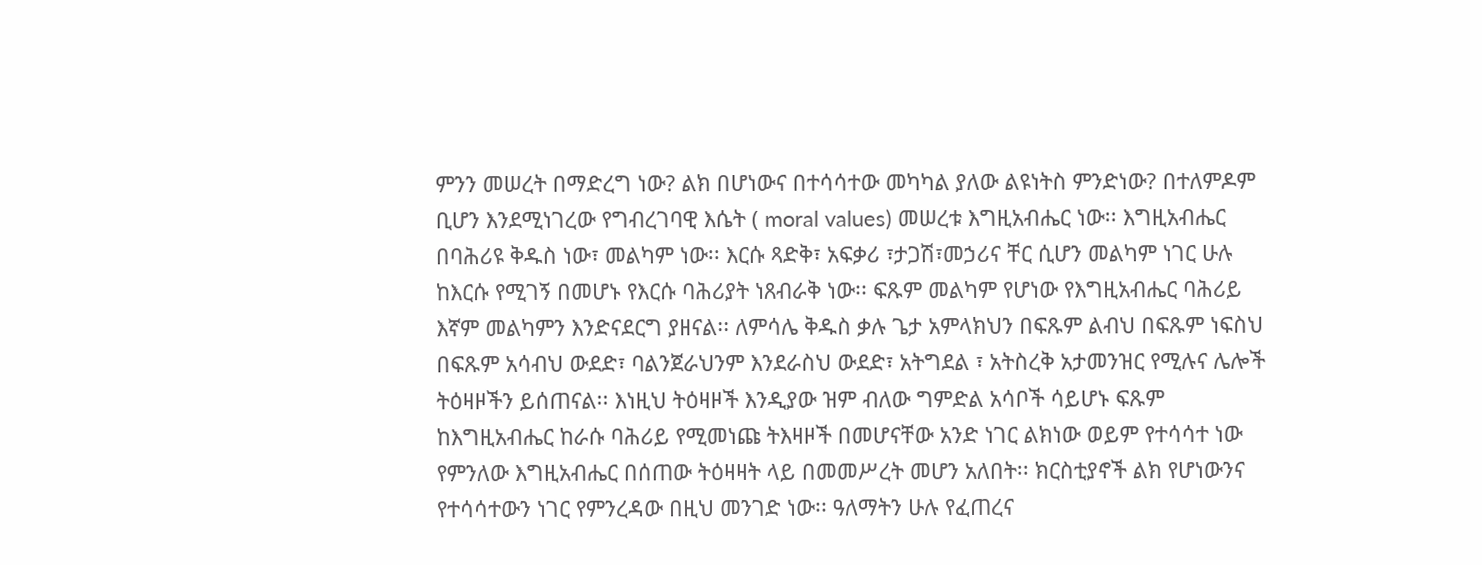ምንን መሠረት በማድረግ ነው? ልክ በሆነውና በተሳሳተው መካካል ያለው ልዩነትስ ምንድነው? በተለምዶም ቢሆን እንደሚነገረው የግብረገባዊ እሴት ( moral values) መሠረቱ እግዚአብሔር ነው፡፡ እግዚአብሔር በባሕሪዩ ቅዱስ ነው፣ መልካም ነው፡፡ እርሱ ጻድቅ፣ አፍቃሪ ፣ታጋሽ፣መኃሪና ቸር ሲሆን መልካም ነገር ሁሉ ከእርሱ የሚገኝ በመሆኑ የእርሱ ባሕሪያት ነጸብራቅ ነው፡፡ ፍጹም መልካም የሆነው የእግዚአብሔር ባሕሪይ እኛም መልካምን እንድናደርግ ያዘናል፡፡ ለምሳሌ ቅዱስ ቃሉ ጌታ አምላክህን በፍጹም ልብህ በፍጹም ነፍስህ በፍጹም አሳብህ ውደድ፣ ባልንጀራህንም እንደራስህ ውደድ፣ አትግደል ፣ አትስረቅ አታመንዝር የሚሉና ሌሎች ትዕዛዞችን ይሰጠናል፡፡ እነዚህ ትዕዛዞች እንዲያው ዝም ብለው ግምድል አሳቦች ሳይሆኑ ፍጹም ከእግዚአብሔር ከራሱ ባሕሪይ የሚመነጩ ትእዛዞች በመሆናቸው አንድ ነገር ልክነው ወይም የተሳሳተ ነው የምንለው እግዚአብሔር በሰጠው ትዕዛዛት ላይ በመመሥረት መሆን አለበት፡፡ ክርስቲያኖች ልክ የሆነውንና የተሳሳተውን ነገር የምንረዳው በዚህ መንገድ ነው፡፡ ዓለማትን ሁሉ የፈጠረና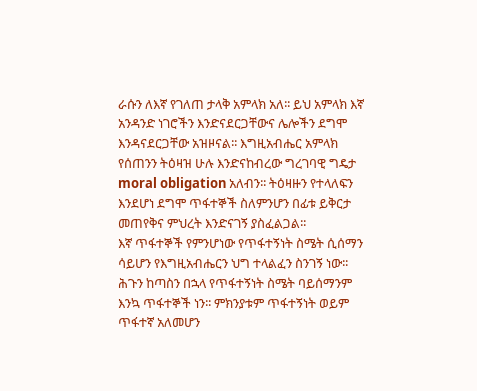ራሱን ለእኛ የገለጠ ታላቅ አምላክ አለ፡፡ ይህ አምላክ እኛ አንዳንድ ነገሮችን እንድናደርጋቸውና ሌሎችን ደግሞ እንዳናደርጋቸው አዝዞናል፡፡ እግዚአብሔር አምላክ የሰጠንን ትዕዛዝ ሁሉ እንድናከብረው ግረገባዊ ግዴታ moral obligation አለብን፡፡ ትዕዛዙን የተላለፍን እንደሆነ ደግሞ ጥፋተኞች ስለምንሆን በፊቱ ይቅርታ መጠየቅና ምህረት እንድናገኝ ያስፈልጋል፡፡
እኛ ጥፋተኞች የምንሆነው የጥፋተኝነት ስሜት ሲሰማን ሳይሆን የእግዚአብሔርን ህግ ተላልፈን ስንገኝ ነው፡፡ ሕጉን ከጣስን በኋላ የጥፋተኝነት ስሜት ባይሰማንም እንኳ ጥፋተኞች ነን፡፡ ምክንያቱም ጥፋተኝነት ወይም ጥፋተኛ አለመሆን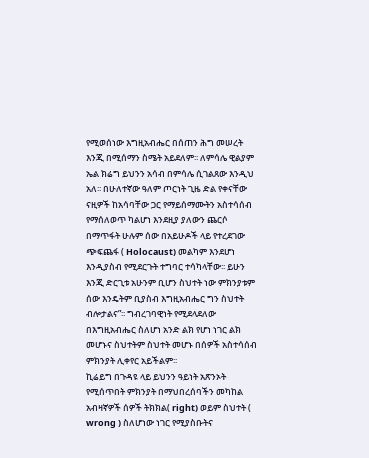የሚወሰነው እግዚአብሔር በሰጠን ሕግ መሠረት እንጂ በሚሰማን ስሜት አይደለም፡፡ ለምሳሌ ዊልያም ኤል ክሬግ ይህንን አሳብ በምሳሌ ሲገልጸው እንዲህ አለ፡፡ በሁለተኛው ዓለም ጦርነት ጊዜ ድል የቀናቸው ናዚዎች ከአሳባቸው ጋር የማይሰማሙትን አስተሳሰብ የማሰለወጥ ካልሆነ እንደዚያ ያለውን ጨርሶ በማጥፋት ሁሉም ሰው በአይሁዶች ላይ የተረደገው ጭፍጨፋ ( Holocaust) መልካም እንደሆነ እንዲያስብ የሚደርጉት ተግባር ተሳካላቸው፡፡ ይሁን እንጂ ድርጊቱ አሁንም ቢሆን ስህተት ነው ምክንያቱም ሰው እንዴትም ቢያስብ እግዚአብሔር ግን ስህተት ብሎታልና”፡፡ ግብረገባዊነት የሚደላደለው በእግዚአብሔር ስለሆነ አንድ ልክ የሆነ ነገር ልክ መሆኑና ስህተትም ስህተት መሆኑ በሰዎች አስተሳሰብ ምክንያት ሊቀየር አይችልም፡፡
ኪሬይግ በጉዳዩ ላይ ይህንን ዓይነት አጽንኦት የሚሰጥበት ምክንያት በማህበረሰባችን መካከል አብዛኛዎች ሰዎች ትክክል( right) ወይም ስህተት ( wrong ) ስለሆነው ነገር የሚያስቡትና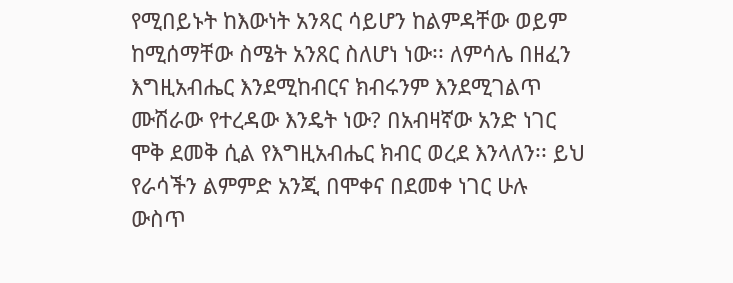የሚበይኑት ከእውነት አንጻር ሳይሆን ከልምዳቸው ወይም ከሚሰማቸው ስሜት አንጸር ስለሆነ ነው፡፡ ለምሳሌ በዘፈን እግዚአብሔር እንደሚከብርና ክብሩንም እንደሚገልጥ ሙሽራው የተረዳው እንዴት ነው? በአብዛኛው አንድ ነገር ሞቅ ደመቅ ሲል የእግዚአብሔር ክብር ወረደ እንላለን፡፡ ይህ የራሳችን ልምምድ አንጂ በሞቀና በደመቀ ነገር ሁሉ ውስጥ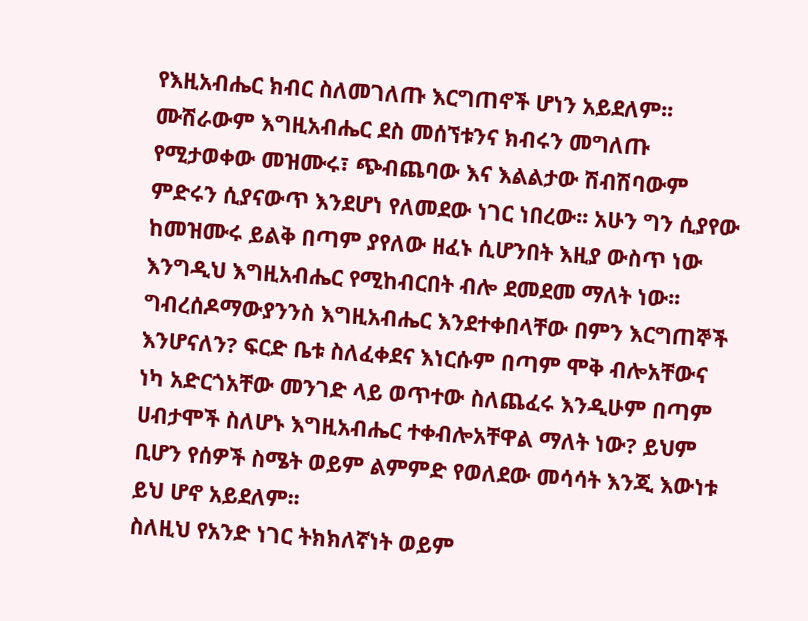የእዚአብሔር ክብር ስለመገለጡ እርግጠኖች ሆነን አይደለም፡፡ ሙሽራውም እግዚአብሔር ደስ መሰኘቱንና ክብሩን መግለጡ የሚታወቀው መዝሙሩ፣ ጭብጨባው እና እልልታው ሽብሽባውም ምድሩን ሲያናውጥ እንደሆነ የለመደው ነገር ነበረው፡፡ አሁን ግን ሲያየው ከመዝሙሩ ይልቅ በጣም ያየለው ዘፈኑ ሲሆንበት እዚያ ውስጥ ነው እንግዲህ እግዚአብሔር የሚከብርበት ብሎ ደመደመ ማለት ነው፡፡ ግብረሰዶማውያንንስ እግዚአብሔር እንደተቀበላቸው በምን እርግጠኞች እንሆናለን? ፍርድ ቤቱ ስለፈቀደና እነርሱም በጣም ሞቅ ብሎአቸውና ነካ አድርጎአቸው መንገድ ላይ ወጥተው ስለጨፈሩ እንዲሁም በጣም ሀብታሞች ስለሆኑ እግዚአብሔር ተቀብሎአቸዋል ማለት ነው? ይህም ቢሆን የሰዎች ስሜት ወይም ልምምድ የወለደው መሳሳት እንጂ እውነቱ ይህ ሆኖ አይደለም፡፡
ስለዚህ የአንድ ነገር ትክክለኛነት ወይም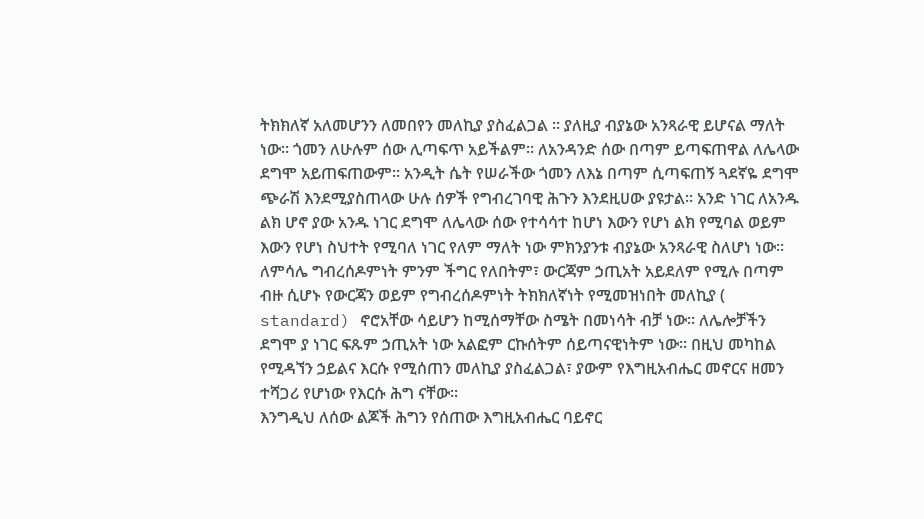ትክክለኛ አለመሆንን ለመበየን መለኪያ ያስፈልጋል ፡፡ ያለዚያ ብያኔው አንጻራዊ ይሆናል ማለት ነው፡፡ ጎመን ለሁሉም ሰው ሊጣፍጥ አይችልም፡፡ ለአንዳንድ ሰው በጣም ይጣፍጠዋል ለሌላው ደግሞ አይጠፍጠውም፡፡ አንዲት ሴት የሠራችው ጎመን ለእኔ በጣም ሲጣፍጠኝ ጓደኛዬ ደግሞ ጭራሽ እንደሚያስጠላው ሁሉ ሰዎች የግብረገባዊ ሕጉን እንደዚሀው ያዩታል፡፡ አንድ ነገር ለአንዱ ልክ ሆኖ ያው አንዱ ነገር ደግሞ ለሌላው ሰው የተሳሳተ ከሆነ እውን የሆነ ልክ የሚባል ወይም እውን የሆነ ስህተት የሚባለ ነገር የለም ማለት ነው ምክንያንቱ ብያኔው አንጻራዊ ስለሆነ ነው፡፡ ለምሳሌ ግብረሰዶምነት ምንም ችግር የለበትም፣ ውርጃም ኃጢአት አይደለም የሚሉ በጣም ብዙ ሲሆኑ የውርጃን ወይም የግብረሰዶምነት ትክክለኛነት የሚመዝነበት መለኪያ ( standard) ኖሮአቸው ሳይሆን ከሚሰማቸው ስሜት በመነሳት ብቻ ነው፡፡ ለሌሎቻችን ደግሞ ያ ነገር ፍጹም ኃጢአት ነው አልፎም ርኩሰትም ሰይጣናዊነትም ነው፡፡ በዚህ መካከል የሚዳኘን ኃይልና እርሱ የሚሰጠን መለኪያ ያስፈልጋል፣ ያውም የእግዚአብሔር መኖርና ዘመን ተሻጋሪ የሆነው የእርሱ ሕግ ናቸው፡፡
እንግዲህ ለሰው ልጆች ሕግን የሰጠው እግዚአብሔር ባይኖር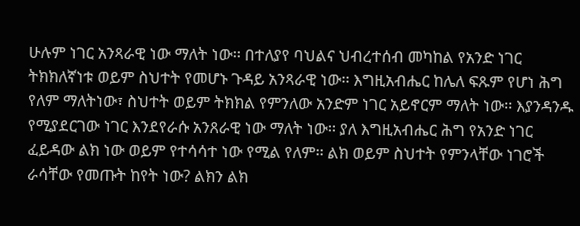ሁሉም ነገር አንጻራዊ ነው ማለት ነው፡፡ በተለያየ ባህልና ህብረተሰብ መካከል የአንድ ነገር ትክክለኛነቱ ወይም ስህተት የመሆኑ ጉዳይ አንጻራዊ ነው፡፡ እግዚአብሔር ከሌለ ፍጹም የሆነ ሕግ የለም ማለትነው፣ ስህተት ወይም ትክክል የምንለው አንድም ነገር አይኖርም ማለት ነው፡፡ እያንዳንዱ የሚያደርገው ነገር እንደየራሱ አንጸራዊ ነው ማለት ነው፡፡ ያለ እግዚአብሔር ሕግ የአንድ ነገር ፈይዳው ልክ ነው ወይም የተሳሳተ ነው የሚል የለም፡፡ ልክ ወይም ስህተት የምንላቸው ነገሮች ራሳቸው የመጡት ከየት ነው? ልክን ልክ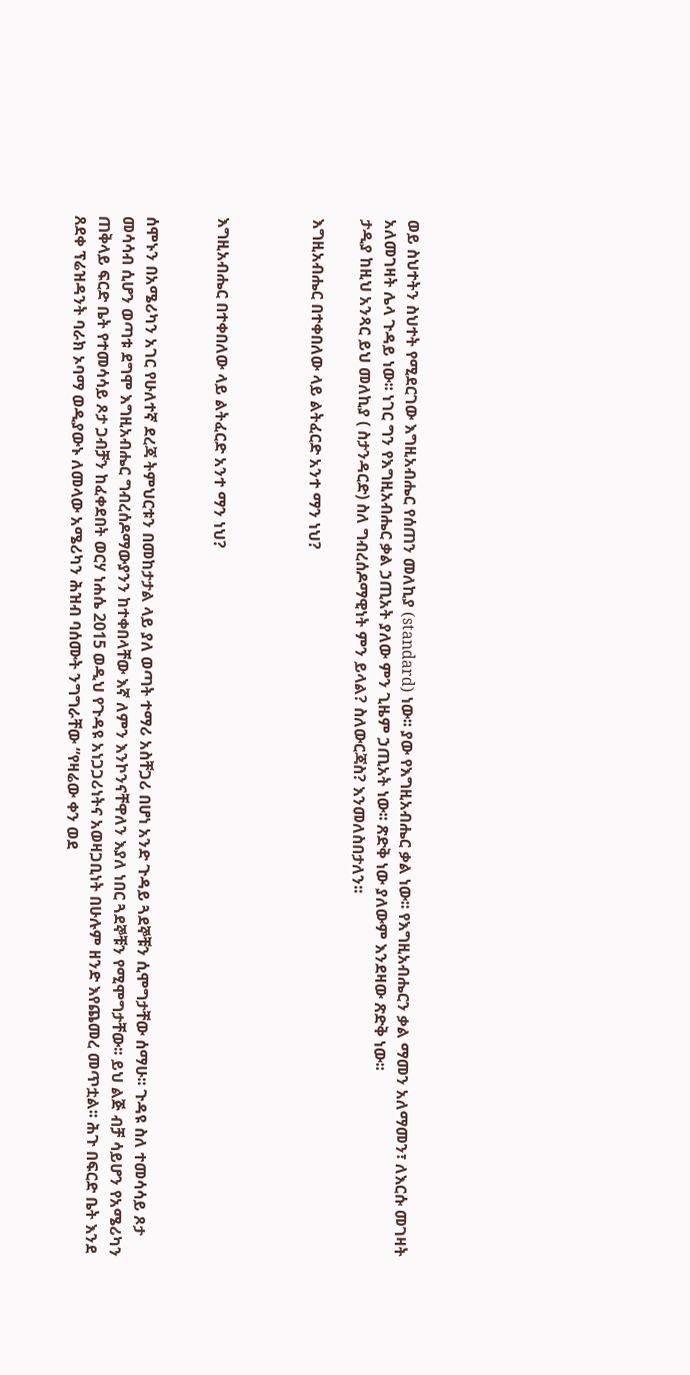ወይ ስህተትን ስህተት የሚደርገው እግዚአብሔር የሰጠን መለኪያ (standard) ነው፡፡ ያው የእግዚአብሔር ቃል ነው፡፡ የእግዚአብሔርን ቃል ማመን አለማመን፣ ለእርሱ መገዛት አለመገዛት ሌላ ጉዳይ ነው፡፡ ነገር ግን የእግዚአብሔር ቃል ኃጢአት ያለው ምን ጊዜም ኃጢአት ነው፡፡ ጽድቅ ነው ያለውም እንደዛው ጽድቅ ነው፡፡
ታዲያ ከዚህ አንጻር ይህ መለኪያ ( ስታንዳርድ) ስለ ግብረሰዶማዊነት ምን ይላል? ስለውርጃስ? እንመለስበታለን፡፡

እግዚአብሔር በተቀበለው ላይ ልትፈርድ አንተ ማን ነህ?



እግዚአብሔር በተቀበለው ላይ ልትፈርድ አንተ ማን ነህ?


ሰሞኑን በአሜሪካን አገር የሁለተኛ ደረጃ ትምህርቱን በመከታታል ላይ ያለ ወጣት ተማሪ አስቸጋሪ በሆነ አንድ ጉዳይ ጓደኞቹን ሲሞግታቸው ሰማሁ፡፡ ጉዳዩ ስለ ተመሳሳይ ጾታ መሳሳብ ሲሆን ወጣቱ ደግሞ እግዚአብሔር ግብረሰዶማውያንን ከተቀበላቸው እኛ ለምን እንኮንናቸዋለን እያለ ነበር ጓደኞቹን የሚሞግታቸው፡፡ ይህ ልጅ ብቻ ሳይሆን የአሜሪካን ጠቅላይ ፍርድ ቤት የተመሳሳይ ጾታ ጋብቻን ከፈቀደበት ወርሃ ነሐሴ 2015 ወዲህ የጉዳዩ አነጋጋሪነትና አወዛጋቢነት በሁሉም ዘንድ እየጨመረ መጥቷል፡፡ ሕጉ በፍርድ ቤት እንደ ጸደቀ ፕሬዝዳንት ባራክ ኦባማ ወዲያውኑ ለመላው አሜሪካን ሕዝብ ባሰሙት ንግግራቸው “የዛሬው ቀን ወደ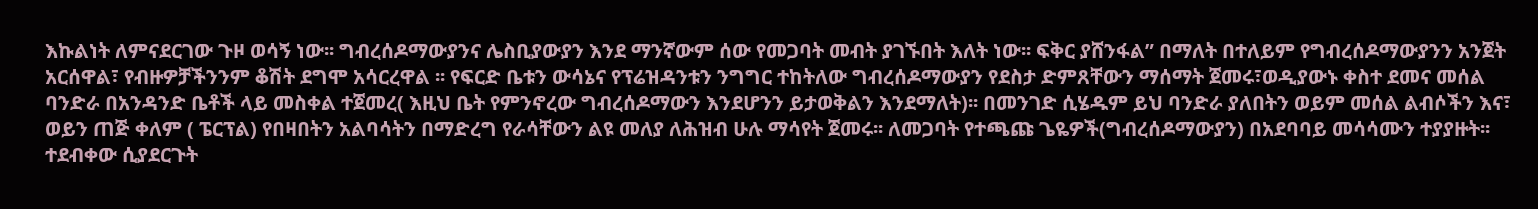እኩልነት ለምናደርገው ጉዞ ወሳኝ ነው፡፡ ግብረሰዶማውያንና ሌስቢያውያን እንደ ማንኛውም ሰው የመጋባት መብት ያገኙበት እለት ነው፡፡ ፍቅር ያሸንፋል” በማለት በተለይም የግብረሰዶማውያንን አንጀት አርሰዋል፣ የብዙዎቻችንንም ቆሽት ደግሞ አሳርረዋል ፡፡ የፍርድ ቤቱን ውሳኔና የፕሬዝዳንቱን ንግግር ተከትለው ግብረሰዶማውያን የደስታ ድምጸቸውን ማሰማት ጀመሩ፣ወዲያውኑ ቀስተ ደመና መሰል ባንድራ በአንዳንድ ቤቶች ላይ መስቀል ተጀመረ( እዚህ ቤት የምንኖረው ግብረሰዶማውን እንደሆንን ይታወቅልን እንደማለት)፡፡ በመንገድ ሲሄዱም ይህ ባንድራ ያለበትን ወይም መሰል ልብሶችን እና፣ ወይን ጠጅ ቀለም ( ፔርፕል) የበዛበትን አልባሳትን በማድረግ የራሳቸውን ልዩ መለያ ለሕዝብ ሁሉ ማሳየት ጀመሩ፡፡ ለመጋባት የተጫጩ ጌዬዎች(ግብረሰዶማውያን) በአደባባይ መሳሳሙን ተያያዙት፡፡ ተደብቀው ሲያደርጉት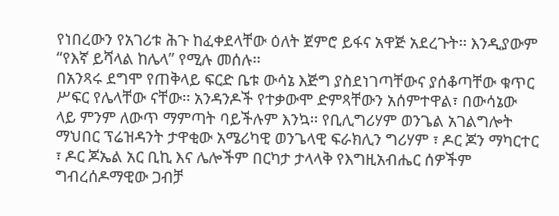የነበረውን የአገሪቱ ሕጉ ከፈቀደላቸው ዕለት ጀምሮ ይፋና አዋጅ አደረጉት፡፡ እንዲያውም “የእኛ ይሻላል ከሌላ” የሚሉ መሰሉ፡፡
በአንጻሩ ደግሞ የጠቅላይ ፍርድ ቤቱ ውሳኔ እጅግ ያስደነገጣቸውና ያሰቆጣቸው ቁጥር ሥፍር የሌላቸው ናቸው፡፡ አንዳንዶች የተቃውሞ ድምጻቸውን አሰምተዋል፣ በውሳኔው ላይ ምንም ለውጥ ማምጣት ባይችሉም እንኳ፡፡ የቢሊግሪሃም ወንጌል አገልግሎት ማህበር ፕሬዝዳንት ታዋቂው አሜሪካዊ ወንጌላዊ ፍራክሊን ግሪሃም ፣ ዶር ጆን ማካርተር ፣ ዶር ጆኤል አር ቢኪ እና ሌሎችም በርካታ ታላላቅ የእግዚአብሔር ሰዎችም ግብረሰዶማዊው ጋብቻ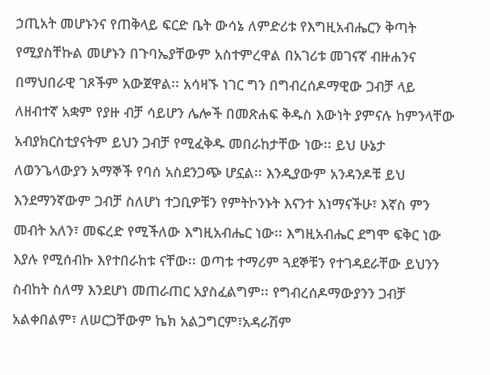ኃጢአት መሆኑንና የጠቅላይ ፍርድ ቤት ውሳኔ ለምድሪቱ የእግዚአብሔርን ቅጣት የሚያስቸኩል መሆኑን በጉባኤያቸውም አስተምረዋል በአገሪቱ መገናኛ ብዙሐንና በማህበራዊ ገጾችም አውጀዋል፡፡ አሳዛኙ ነገር ግን በግብረሰዶማዊው ጋብቻ ላይ ለዘብተኛ አቋም የያዙ ብቻ ሳይሆን ሌሎች በመጽሐፍ ቅዱስ እውነት ያምናሉ ከምንላቸው አብያክርስቲያናትም ይህን ጋብቻ የሚፈቅዱ መበራከታቸው ነው፡፡ ይህ ሁኔታ ለወንጌላውያን አማኞች የባሰ አስደንጋጭ ሆኗል፡፡ እንዲያውም አንዳንዶቹ ይህ እንደማንኛውም ጋብቻ ስለሆነ ተጋቢዎቹን የምትኮንኑት እናንተ እነማናችሁ፣ እኛስ ምን መብት አለን፣ መፍረድ የሚችለው እግዚአብሔር ነው፡፡ እግዚአብሔር ደግሞ ፍቅር ነው እያሉ የሚሰብኩ እየተበራከቱ ናቸው፡፡ ወጣቱ ተማሪም ጓደኞቹን የተገዳደራቸው ይህንን ስብከት ስለማ እንደሆነ መጠራጠር አያስፈልግም፡፡ የግብረሰዶማውያንን ጋብቻ አልቀበልም፣ ለሠርጋቸውም ኬክ አልጋግርም፣አዳራሽም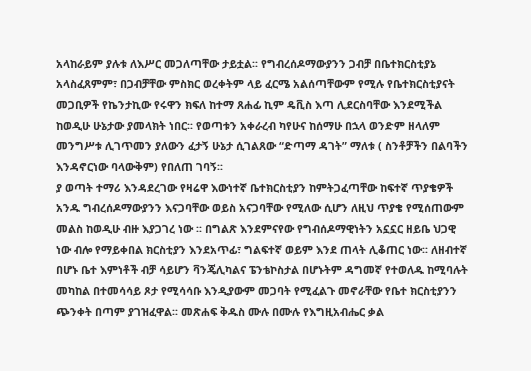አላከራይም ያሉቱ ለእሥር መጋለጣቸው ታይቷል፡፡ የግብረሰዶማውያንን ጋብቻ በቤተክርስቲያኔ አላስፈጸምም፣ በጋብቻቸው ምስክር ወረቀትም ላይ ፈርሜ አልሰጣቸውም የሚሉ የቤተክርስቲያናት መጋቢዎች የኬንታኪው የሩዋን ክፍለ ከተማ ጸሐፊ ኪም ዴቪስ እጣ ሊደርስባቸው እንደሚችል ከወዲሁ ሁኔታው ያመላክት ነበር፡፡ የወጣቱን አቀራረብ ካየሁና ከሰማሁ በኋላ ወንድም ዘላለም መንግሥቱ ሊገጥመን ያለውን ፈታኝ ሁኔታ ሲገልጸው “ድጣማ ዳገት” ማለቱ ( ስንቶቻችን በልባችን እንዳኖርነው ባላውቅም) የበለጠ ገባኝ፡፡
ያ ወጣት ተማሪ እንዳደረገው የዛሬዋ እውነተኛ ቤተክርስቲያን ከምትጋፈጣቸው ከፍተኛ ጥያቄዎች አንዱ ግብረሰዶማውያንን እናጋባቸው ወይስ አናጋባቸው የሚለው ሲሆን ለዚህ ጥያቄ የሚሰጠውም መልስ ከወዲሁ ብዙ እያጋገረ ነው ፡፡ በግልጽ እንደምናየው የግብሰዶማዊነትን አኗኗር ዘይቤ ህጋዊ ነው ብሎ የማይቀበል ክርስቲያን እንደአጥፊ፣ ግልፍተኛ ወይም እንደ ጠላት ሊቆጠር ነው፡፡ ለዘብተኛ በሆኑ ቤተ እምነቶች ብቻ ሳይሆን ቫንጄሊካልና ፔንቴኮስታል በሆኑትም ዳግመኛ የተወለዱ ከሚባሉት መካከል በተመሳሳይ ጾታ የሚሳሳቡ እንዲያውም መጋባት የሚፈልጉ መኖራቸው የቤተ ክርስቲያንን ጭንቀት በጣም ያገዝፈዋል፡፡ መጽሐፍ ቅዱስ ሙሉ በሙሉ የእግዚአብሔር ቃል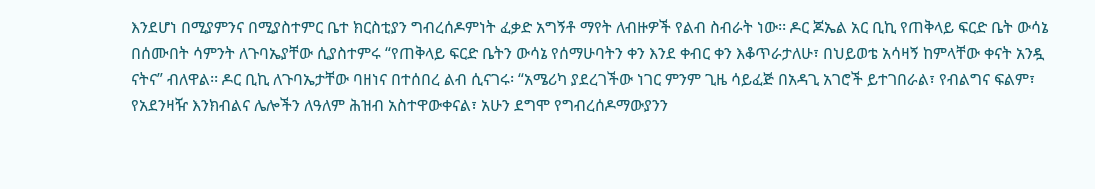እንደሆነ በሚያምንና በሚያስተምር ቤተ ክርስቲያን ግብረሰዶምነት ፈቃድ አግኝቶ ማየት ለብዙዎች የልብ ስብራት ነው፡፡ ዶር ጆኤል አር ቢኪ የጠቅላይ ፍርድ ቤት ውሳኔ በሰሙበት ሳምንት ለጉባኤያቸው ሲያስተምሩ “የጠቅላይ ፍርድ ቤትን ውሳኔ የሰማሁባትን ቀን እንደ ቀብር ቀን እቆጥራታለሁ፣ በህይወቴ አሳዛኝ ከምላቸው ቀናት አንዷ ናትና” ብለዋል፡፡ ዶር ቢኪ ለጉባኤታቸው ባዘነና በተሰበረ ልብ ሲናገሩ፡ “አሜሪካ ያደረገችው ነገር ምንም ጊዜ ሳይፈጅ በአዳጊ አገሮች ይተገበራል፣ የብልግና ፍልም፣ የአደንዛዥ እንክብልና ሌሎችን ለዓለም ሕዝብ አስተዋውቀናል፣ አሁን ደግሞ የግብረሰዶማውያንን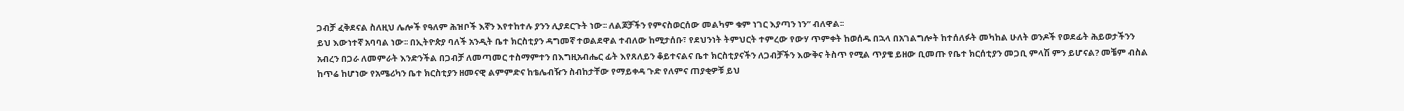ጋብቻ ፈቅደናል ስለዚህ ሌሎች የዓለም ሕዝቦች እኛን እየተከተሉ ያንን ሊያደርጉት ነው፡፡ ለልጆቻችን የምናስወርሰው መልካም ቁም ነገር እያጣን ነን” ብለዋል፡፡
ይህ እውነተኛ አባባል ነው፡፡ በኢትዮጵያ ባለች አንዲት ቤተ ክርስቲያን ዳግመኛ ተወልደዋል ተብለው ከሚታሰቡ፣ የደህንነት ትምህርት ተምረው የውሃ ጥምቀት ከወሰዱ በኋላ በአገልግሎት ከተሰለፉት መካከል ሁለት ወንዶች የወደፊት ሕይወታችንን አብረን በጋራ ለመምራት እንድንችል በጋብቻ ለመጣመር ተስማምተን በእግዚአብሔር ፊት እየጸለይን ቆይተናልና ቤተ ክርስቲያናችን ለጋብቻችን እውቅና ትስጥ የሚል ጥያቄ ይዘው ቢመጡ የቤተ ክርሰቲያን መጋቢ ምላሽ ምን ይሆናል? መቼም ብስል ከጥሬ ከሆነው የአሜሪካን ቤተ ክርስቲያን ዘመናዊ ልምምድና ከቴሌብዥን ስብከታቸው የማይቀዳ ጉድ የለምና ጠያቂዎቹ ይህ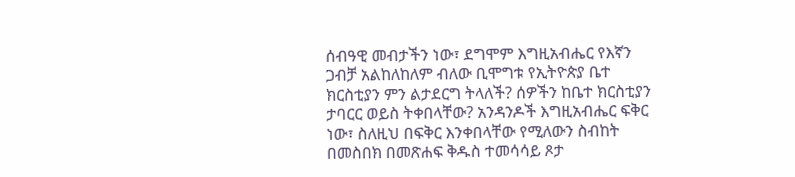ሰብዓዊ መብታችን ነው፣ ደግሞም እግዚአብሔር የእኛን ጋብቻ አልከለከለም ብለው ቢሞግቱ የኢትዮጵያ ቤተ ክርስቲያን ምን ልታደርግ ትላለች? ሰዎችን ከቤተ ክርስቲያን ታባርር ወይስ ትቀበላቸው? አንዳንዶች እግዚአብሔር ፍቅር ነው፣ ስለዚህ በፍቅር እንቀበላቸው የሚለውን ስብከት በመስበክ በመጽሐፍ ቅዱስ ተመሳሳይ ጾታ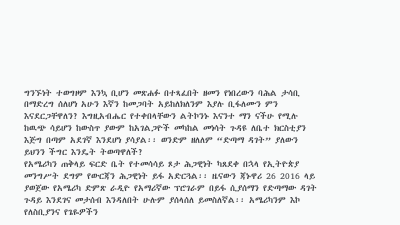ግንኙነት ተወግዞም እንኳ ቢሆን መጽሐፉ በተጻፈበት ዘመን የነበረውን ባሕል ታሳቢ በማድረግ ሰለሆነ አሁን እኛን ከመጋባት አይከለክለንም እያሉ ቢፋለሙን ምን እናደርጋቸዋለን? እግዚአብሔር የተቀበላቸውን ልትኮንኑ እናንተ ማን ናችሁ የሚሉ ከዉጭ ሳይሆን ከውስጥ ያውም ከአገልጋዮች መካከል መነሳት ጉዳዩ ለቤተ ክርስቲያን እጅግ በጣም አደገኛ እንደሆነ ያሳያል፡፡ ወንድም ዘለለም “ድጣማ ዳገት” ያለውን ይህንን ችግር እንዴት ትወጣዋለች?
የአሜሪካን ጠቅላይ ፍርድ ቤት የተመሳሳይ ጾታ ሕጋዊነት ካጸደቀ በኋላ የኢትዮጵያ መንግሥት ደግም የውርጃን ሕጋዊነት ይፋ አድርጓል፡፡ ዜናውን ጃኑዋሪ 26 2016 ላይ ያወጀው የአሜሪካ ድምጽ ራዲዮ የአማሪኛው ፕሮገራም በይፋ ሲያሰማን የድጣማው ዳገት ጉዳይ እንደገና መታሰብ እንዳለበት ሁሉም ያሰላሰለ ይመስለኛል፡፡ አሜሪካንም እኮ የለስቢያንና የጌዬዎችን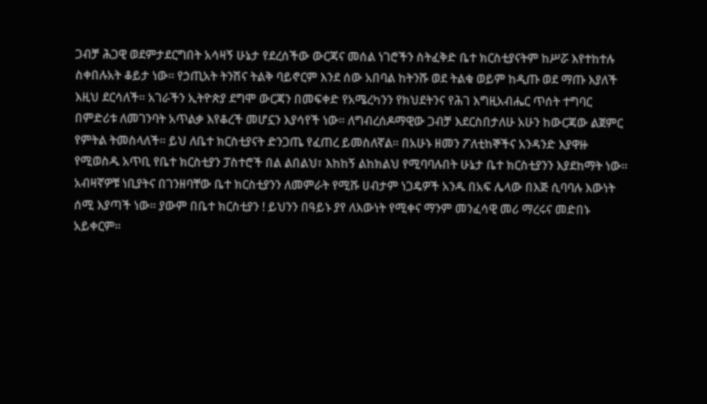ጋብቻ ሕጋዊ ወደምታደርግበት አሳዛኝ ሁኔታ የደረሰችው ውርጃና መሰል ነገሮችን ስትፈቅድ ቤተ ክርስቲያናትም ከሥሯ እየተከተሉ ስቀበሉአት ቆይታ ነው፡፡ የኃጢአት ትንሽና ትልቅ ባይኖርም እንደ ሰው አበባል ከትንሹ ወደ ትልቁ ወይም ከዲጡ ወደ ማጡ እያለች እዚህ ደርሳለች፡፡ አገራችን ኢትዮጵያ ደግሞ ውርጃን በመፍቀድ የአሜረካንን የክህደትንና የሕገ እግዚአብሔር ጥሰት ተግባር በምድሪቱ ለመገንባት አጥልቃ እየቆረች መሆኗን እያሳየች ነው፡፡ ለግብረሰዶማዊው ጋብቻ እደርስበታለሁ አሁን ከውርጃው ልጀምር የምትል ትመስላለች፡፡ ይህ ለቤተ ክርስቲያናት ድንጋጤ የፈጠረ ይመስለኛል፡፡ በአሁኑ ዘመን ፖለቲከኞችና አንዳንድ እያዋዙ የሚወስዱ አጥቢ የቤተ ክርስቲያን ፓስተሮች በል ልበልህ፣ እከከኝ ልከክልህ የሚባባሉበት ሁኔታ ቤተ ክርስቲያንን እያደከማት ነው፡፡ አብዛኛዎቹ ነቢያትና በገንዘባቸው ቤተ ክርስቲያንን ለመምራት የሚሹ ሀብታም ነጋዴዎች አንዱ በአፍ ሌላው በእጅ ሲባባሉ እውነት ሰሚ እያጣች ነው፡፡ ያውም በቤተ ክርስቲያን ! ይህንን በዓይኑ ያየ ለእውነት የሚቀና ማንም መንፈሳዊ መሪ ማረሩና መድበኑ አይቀርም፡፡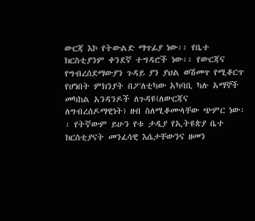ውርጃ እኮ የትውልድ ማጥፊያ ነው፡፡ የቤተ ክርስቲያንም ቀንደኛ ተግዳሮች ነው፡፡ የውርጃና የግብረሰደማውያን ጉዳይ ያን ያህል ወሽመጥ የሚቆርጥ የሆነበት ምክንያት በፖለቲካው አካባቢ ካሉ አማኞች መካከል አንዳንዶች ለጉዳዩ(ለውርጃና ለግብረሰዶማዊነት) ዘብ ስለሚቆሙላቸው ጭምር ነው፡፡ የትኛውም ይሁን የቱ ታዲያ የኢትዩጵያ ቤተ ክርስቲያናት መንፈሳዊ እሴታቸውንና ዘመን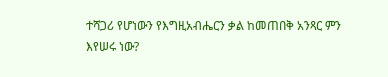ተሻጋሪ የሆነውን የእግዚአብሔርን ቃል ከመጠበቅ አንጻር ምን እየሠሩ ነው?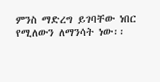ምንስ ማድረግ ይገባቸው ነበር የሚለውን ለማንሳት ነው፡፡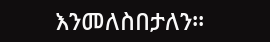እንመለስበታለን፡፡